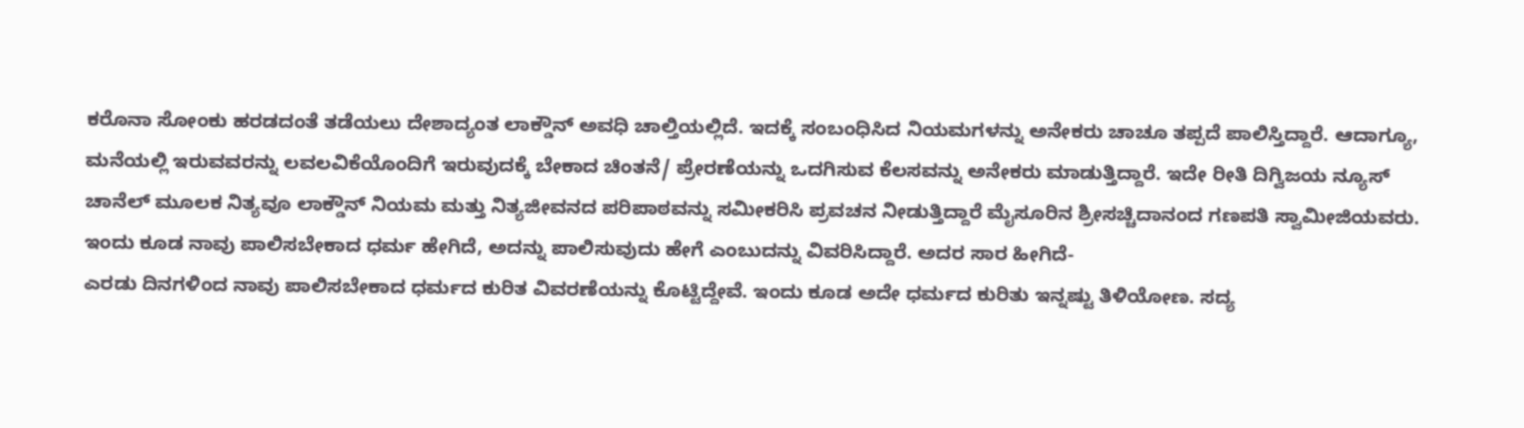ಕರೊನಾ ಸೋಂಕು ಹರಡದಂತೆ ತಡೆಯಲು ದೇಶಾದ್ಯಂತ ಲಾಕ್ಡೌನ್ ಅವಧಿ ಚಾಲ್ತಿಯಲ್ಲಿದೆ. ಇದಕ್ಕೆ ಸಂಬಂಧಿಸಿದ ನಿಯಮಗಳನ್ನು ಅನೇಕರು ಚಾಚೂ ತಪ್ಪದೆ ಪಾಲಿಸ್ತಿದ್ದಾರೆ. ಆದಾಗ್ಯೂ, ಮನೆಯಲ್ಲಿ ಇರುವವರನ್ನು ಲವಲವಿಕೆಯೊಂದಿಗೆ ಇರುವುದಕ್ಕೆ ಬೇಕಾದ ಚಿಂತನೆ/ ಪ್ರೇರಣೆಯನ್ನು ಒದಗಿಸುವ ಕೆಲಸವನ್ನು ಅನೇಕರು ಮಾಡುತ್ತಿದ್ದಾರೆ. ಇದೇ ರೀತಿ ದಿಗ್ವಿಜಯ ನ್ಯೂಸ್ ಚಾನೆಲ್ ಮೂಲಕ ನಿತ್ಯವೂ ಲಾಕ್ಡೌನ್ ನಿಯಮ ಮತ್ತು ನಿತ್ಯಜೀವನದ ಪರಿಪಾಠವನ್ನು ಸಮೀಕರಿಸಿ ಪ್ರವಚನ ನೀಡುತ್ತಿದ್ದಾರೆ ಮೈಸೂರಿನ ಶ್ರೀಸಚ್ಚಿದಾನಂದ ಗಣಪತಿ ಸ್ವಾಮೀಜಿಯವರು. ಇಂದು ಕೂಡ ನಾವು ಪಾಲಿಸಬೇಕಾದ ಧರ್ಮ ಹೇಗಿದೆ, ಅದನ್ನು ಪಾಲಿಸುವುದು ಹೇಗೆ ಎಂಬುದನ್ನು ವಿವರಿಸಿದ್ದಾರೆ. ಅದರ ಸಾರ ಹೀಗಿದೆ-
ಎರಡು ದಿನಗಳಿಂದ ನಾವು ಪಾಲಿಸಬೇಕಾದ ಧರ್ಮದ ಕುರಿತ ವಿವರಣೆಯನ್ನು ಕೊಟ್ಟಿದ್ದೇವೆ. ಇಂದು ಕೂಡ ಅದೇ ಧರ್ಮದ ಕುರಿತು ಇನ್ನಷ್ಟು ತಿಳಿಯೋಣ. ಸದ್ಯ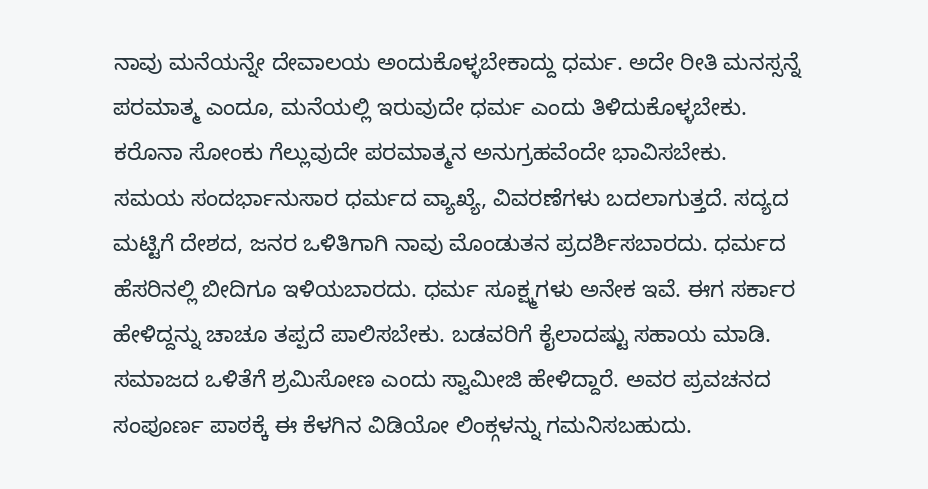ನಾವು ಮನೆಯನ್ನೇ ದೇವಾಲಯ ಅಂದುಕೊಳ್ಳಬೇಕಾದ್ದು ಧರ್ಮ. ಅದೇ ರೀತಿ ಮನಸ್ಸನ್ನೆ ಪರಮಾತ್ಮ ಎಂದೂ, ಮನೆಯಲ್ಲಿ ಇರುವುದೇ ಧರ್ಮ ಎಂದು ತಿಳಿದುಕೊಳ್ಳಬೇಕು. ಕರೊನಾ ಸೋಂಕು ಗೆಲ್ಲುವುದೇ ಪರಮಾತ್ಮನ ಅನುಗ್ರಹವೆಂದೇ ಭಾವಿಸಬೇಕು.
ಸಮಯ ಸಂದರ್ಭಾನುಸಾರ ಧರ್ಮದ ವ್ಯಾಖ್ಯೆ, ವಿವರಣೆಗಳು ಬದಲಾಗುತ್ತದೆ. ಸದ್ಯದ ಮಟ್ಟಿಗೆ ದೇಶದ, ಜನರ ಒಳಿತಿಗಾಗಿ ನಾವು ಮೊಂಡುತನ ಪ್ರದರ್ಶಿಸಬಾರದು. ಧರ್ಮದ ಹೆಸರಿನಲ್ಲಿ ಬೀದಿಗೂ ಇಳಿಯಬಾರದು. ಧರ್ಮ ಸೂಕ್ಷ್ಮಗಳು ಅನೇಕ ಇವೆ. ಈಗ ಸರ್ಕಾರ ಹೇಳಿದ್ದನ್ನು ಚಾಚೂ ತಪ್ಪದೆ ಪಾಲಿಸಬೇಕು. ಬಡವರಿಗೆ ಕೈಲಾದಷ್ಟು ಸಹಾಯ ಮಾಡಿ. ಸಮಾಜದ ಒಳಿತೆಗೆ ಶ್ರಮಿಸೋಣ ಎಂದು ಸ್ವಾಮೀಜಿ ಹೇಳಿದ್ದಾರೆ. ಅವರ ಪ್ರವಚನದ ಸಂಪೂರ್ಣ ಪಾಠಕ್ಕೆ ಈ ಕೆಳಗಿನ ವಿಡಿಯೋ ಲಿಂಕ್ಗಳನ್ನು ಗಮನಿಸಬಹುದು.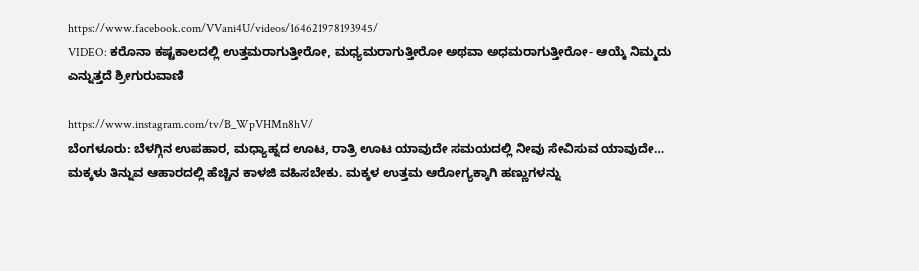https://www.facebook.com/VVani4U/videos/164621978193945/
VIDEO: ಕರೊನಾ ಕಷ್ಟಕಾಲದಲ್ಲಿ ಉತ್ತಮರಾಗುತ್ತೀರೋ, ಮಧ್ಯಮರಾಗುತ್ತೀರೋ ಅಥವಾ ಅಧಮರಾಗುತ್ತೀರೋ- ಆಯ್ಕೆ ನಿಮ್ಮದು ಎನ್ನುತ್ತದೆ ಶ್ರೀಗುರುವಾಣಿ

https://www.instagram.com/tv/B_WpVHMn8hV/
ಬೆಂಗಳೂರು: ಬೆಳಗ್ಗಿನ ಉಪಹಾರ, ಮಧ್ಯಾಹ್ನದ ಊಟ, ರಾತ್ರಿ ಊಟ ಯಾವುದೇ ಸಮಯದಲ್ಲಿ ನೀವು ಸೇವಿಸುವ ಯಾವುದೇ…
ಮಕ್ಕಳು ತಿನ್ನುವ ಆಹಾರದಲ್ಲಿ ಹೆಚ್ಚಿನ ಕಾಳಜಿ ವಹಿಸಬೇಕು. ಮಕ್ಕಳ ಉತ್ತಮ ಆರೋಗ್ಯಕ್ಕಾಗಿ ಹಣ್ಣುಗಳನ್ನು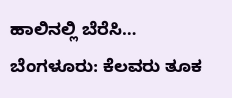ಹಾಲಿನಲ್ಲಿ ಬೆರೆಸಿ…
ಬೆಂಗಳೂರು: ಕೆಲವರು ತೂಕ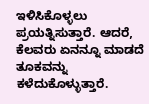ಇಳಿಸಿಕೊಳ್ಳಲು ಪ್ರಯತ್ನಿಸುತ್ತಾರೆ. ಆದರೆ, ಕೆಲವರು ಏನನ್ನೂ ಮಾಡದೆ ತೂಕವನ್ನು ಕಳೆದುಕೊಳ್ಳುತ್ತಾರೆ.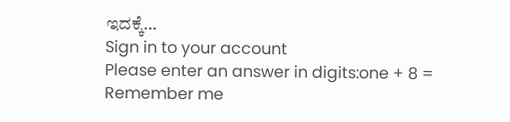ಇದಕ್ಕೆ…
Sign in to your account
Please enter an answer in digits:one + 8 =
Remember me